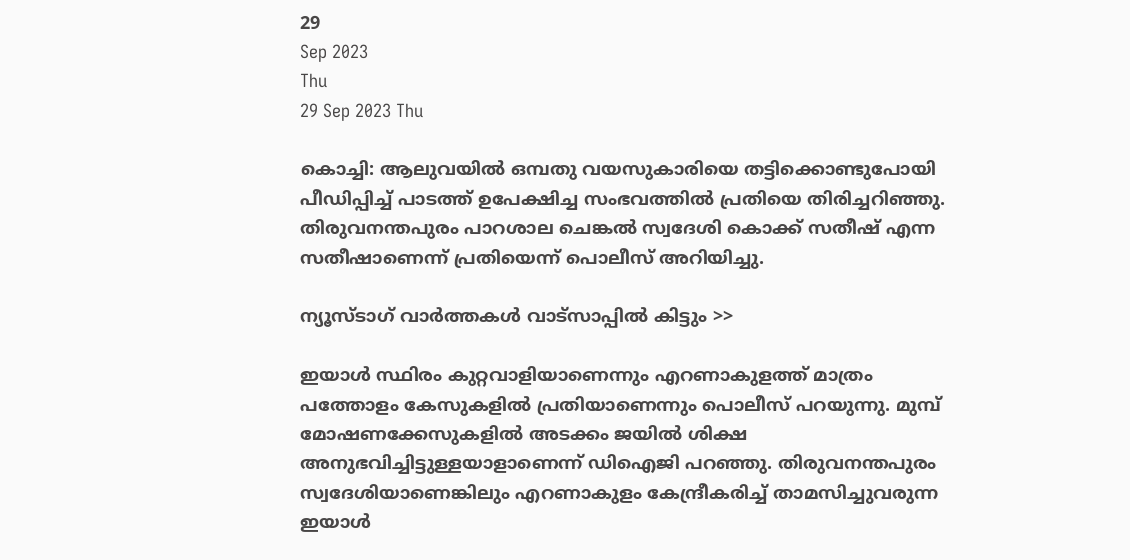29
Sep 2023
Thu
29 Sep 2023 Thu

കൊച്ചി: ആലുവയില്‍ ഒമ്പതു വയസുകാരിയെ തട്ടിക്കൊണ്ടുപോയി പീഡിപ്പിച്ച് പാടത്ത് ഉപേക്ഷിച്ച സംഭവത്തില്‍ പ്രതിയെ തിരിച്ചറിഞ്ഞു. തിരുവനന്തപുരം പാറശാല ചെങ്കല്‍ സ്വദേശി കൊക്ക് സതീഷ് എന്ന സതീഷാണെന്ന് പ്രതിയെന്ന് പൊലീസ് അറിയിച്ചു.

ന്യൂസ്ടാഗ് വാര്‍ത്തകള്‍ വാട്‌സാപ്പില്‍ കിട്ടും >>

ഇയാള്‍ സ്ഥിരം കുറ്റവാളിയാണെന്നും എറണാകുളത്ത് മാത്രം പത്തോളം കേസുകളില്‍ പ്രതിയാണെന്നും പൊലീസ് പറയുന്നു. മുമ്പ് മോഷണക്കേസുകളില്‍ അടക്കം ജയില്‍ ശിക്ഷ അനുഭവിച്ചിട്ടുള്ളയാളാണെന്ന് ഡിഐജി പറഞ്ഞു. തിരുവനന്തപുരം സ്വദേശിയാണെങ്കിലും എറണാകുളം കേന്ദ്രീകരിച്ച് താമസിച്ചുവരുന്ന ഇയാള്‍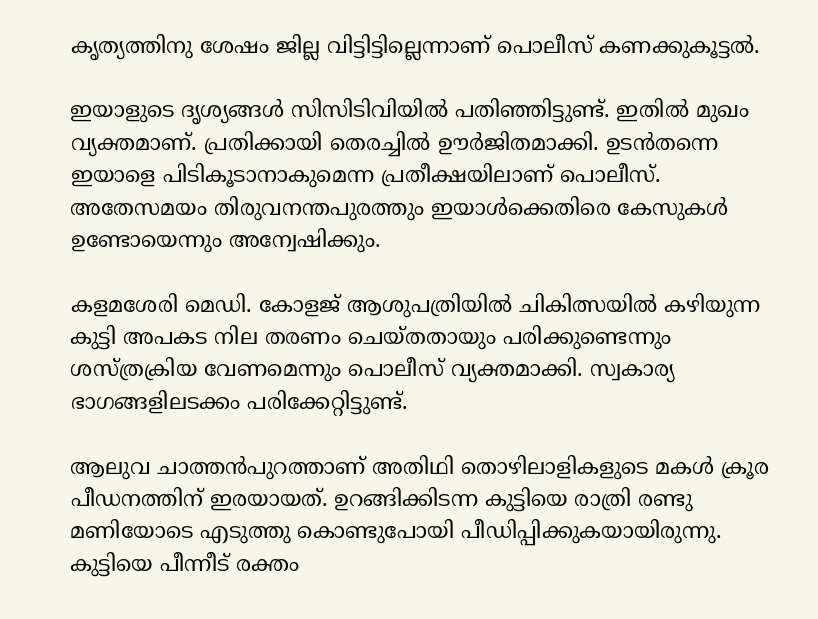കൃത്യത്തിനു ശേഷം ജില്ല വിട്ടിട്ടില്ലെന്നാണ് പൊലീസ് കണക്കുകൂട്ടൽ.

ഇയാളുടെ ദൃശ്യങ്ങള്‍ സിസിടിവിയില്‍ പതിഞ്ഞിട്ടുണ്ട്. ഇതില്‍ മുഖം വ്യക്തമാണ്. പ്രതിക്കായി തെരച്ചില്‍ ഊര്‍ജിതമാക്കി. ഉടന്‍തന്നെ ഇയാളെ പിടികൂടാനാകുമെന്ന പ്രതീക്ഷയിലാണ് പൊലീസ്. അതേസമയം തിരുവനന്തപുരത്തും ഇയാള്‍ക്കെതിരെ കേസുകള്‍ ഉണ്ടോയെന്നും അന്വേഷിക്കും.

കളമശേരി മെഡി. കോളജ് ആശുപത്രിയില്‍ ചികിത്സയില്‍ കഴിയുന്ന കുട്ടി അപകട നില തരണം ചെയ്തതായും പരിക്കുണ്ടെന്നും ശസ്ത്രക്രിയ വേണമെന്നും പൊലീസ് വ്യക്തമാക്കി. സ്വകാര്യ ഭാഗങ്ങളിലടക്കം പരിക്കേറ്റിട്ടുണ്ട്.

ആലുവ ചാത്തന്‍പുറത്താണ് അതിഥി തൊഴിലാളികളുടെ മകള്‍ ക്രൂര പീഡനത്തിന് ഇരയായത്. ഉറങ്ങിക്കിടന്ന കുട്ടിയെ രാത്രി രണ്ടു മണിയോടെ എടുത്തു കൊണ്ടുപോയി പീഡിപ്പിക്കുകയായിരുന്നു. കുട്ടിയെ പീന്നീട് രക്തം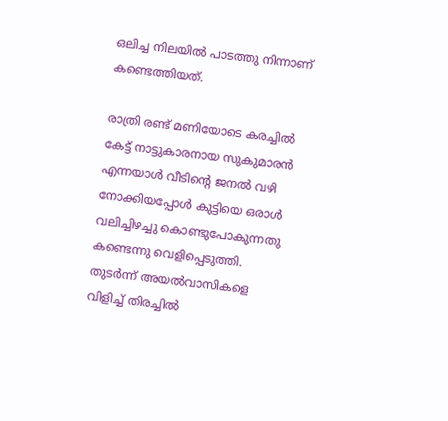ഒലിച്ച നിലയില്‍ പാടത്തു നിന്നാണ് കണ്ടെത്തിയത്.

രാത്രി രണ്ട് മണിയോടെ കരച്ചില്‍ കേട്ട് നാട്ടുകാരനായ സുകുമാരന്‍ എന്നയാള്‍ വീടിന്റെ ജനല്‍ വഴി നോക്കിയപ്പോള്‍ കുട്ടിയെ ഒരാള്‍ വലിച്ചിഴച്ചു കൊണ്ടുപോകുന്നതു കണ്ടെന്നു വെളിപ്പെടുത്തി. തുടര്‍ന്ന് അയല്‍വാസികളെ വിളിച്ച് തിരച്ചില്‍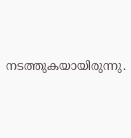നടത്തുകയായിരുന്നു.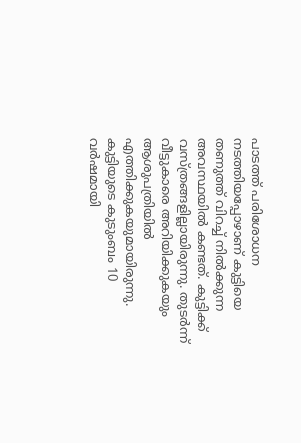പാടത്ത് പരിശോധന നടത്തിയപ്പോഴാണ് കുട്ടിയെ തണുത്ത് വിറച്ച് നില്‍ക്കുന്ന അവസ്ഥയില്‍ കണ്ടത്. കുട്ടിക്ക് വസ്ത്രങ്ങളില്ലായിരുന്നു. തുടര്‍ന്ന് വീട്ടുകാരെ അറിയിക്കുകയും ആശുപത്രിയില്‍ എത്തിക്കുകയുമായിരുന്നു. കുട്ടിയുടെ കുടുംബം 10 വര്‍ഷമായി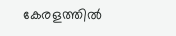കേരളത്തില്‍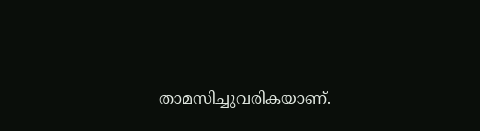താമസിച്ചുവരികയാണ്.